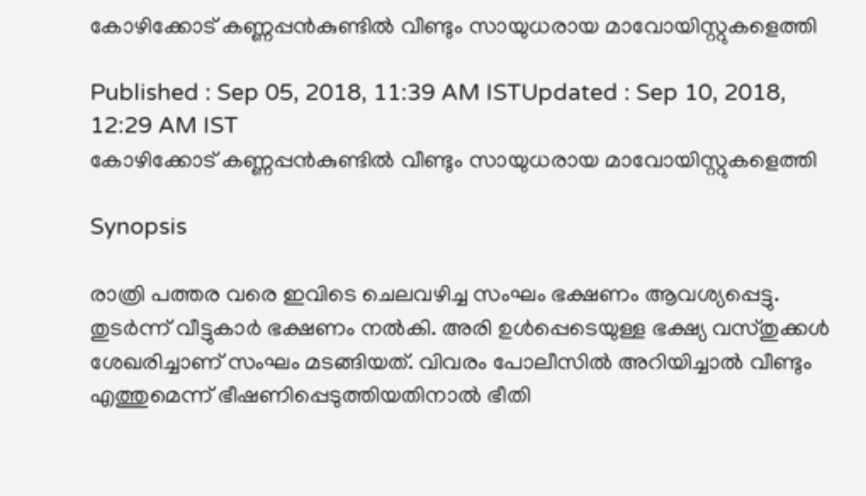കോഴിക്കോട് കണ്ണപ്പന്‍കുണ്ടില്‍ വീണ്ടും സായുധരായ മാവോയിസ്റ്റുകളെത്തി

Published : Sep 05, 2018, 11:39 AM ISTUpdated : Sep 10, 2018, 12:29 AM IST
കോഴിക്കോട് കണ്ണപ്പന്‍കുണ്ടില്‍ വീണ്ടും സായുധരായ മാവോയിസ്റ്റുകളെത്തി

Synopsis

രാത്രി പത്തര വരെ ഇവിടെ ചെലവഴിച്ച സംഘം ഭക്ഷണം ആവശ്യപ്പെട്ടു. തുടര്‍ന്ന് വീട്ടുകാര്‍ ഭക്ഷണം നല്‍കി. അരി ഉള്‍പ്പെടെയുള്ള ഭക്ഷ്യ വസ്തുക്കള്‍ ശേഖരിച്ചാണ് സംഘം മടങ്ങിയത്. വിവരം പോലീസില്‍ അറിയിച്ചാല്‍ വീണ്ടും എത്തുമെന്ന് ഭീഷണിപ്പെടുത്തിയതിനാല്‍ ഭീതി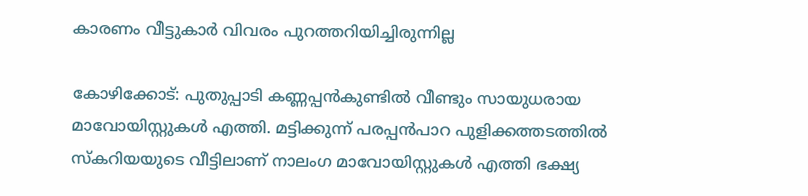കാരണം വീട്ടുകാര്‍ വിവരം പുറത്തറിയിച്ചിരുന്നില്ല

കോഴിക്കോട്: പുതുപ്പാടി കണ്ണപ്പന്‍കുണ്ടില്‍ വീണ്ടും സായുധരായ മാവോയിസ്റ്റുകള്‍ എത്തി. മട്ടിക്കുന്ന് പരപ്പന്‍പാറ പുളിക്കത്തടത്തില്‍ സ്‌കറിയയുടെ വീട്ടിലാണ് നാലംഗ മാവോയിസ്റ്റുകള്‍ എത്തി ഭക്ഷ്യ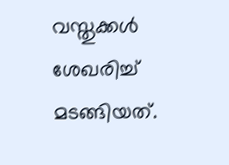വസ്തുക്കള്‍ ശേഖരിച്ച് മടങ്ങിയത്.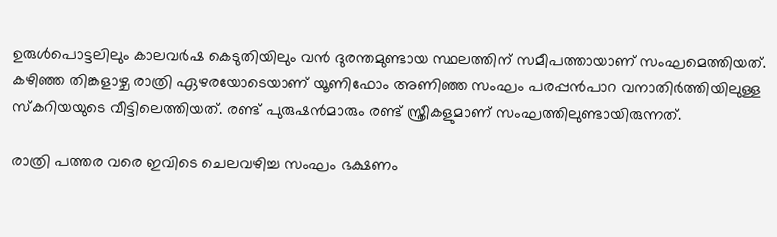ഉരുൾപൊട്ടലിലും കാലവർഷ കെടുതിയിലും വൻ ദുരന്തമുണ്ടായ സ്ഥലത്തിന് സമീപത്തായാണ് സംഘമെത്തിയത്.  കഴിഞ്ഞ തിങ്കളാഴ്ച രാത്രി ഏഴരയോടെയാണ് യൂണിഫോം അണിഞ്ഞ സംഘം പരപ്പന്‍പാറ വനാതിര്‍ത്തിയിലുള്ള സ്‌കറിയയുടെ വീട്ടിലെത്തിയത്. രണ്ട് പുരുഷന്‍മാരും രണ്ട് സ്ത്രീകളുമാണ് സംഘത്തിലുണ്ടായിരുന്നത്.

രാത്രി പത്തര വരെ ഇവിടെ ചെലവഴിച്ച സംഘം ഭക്ഷണം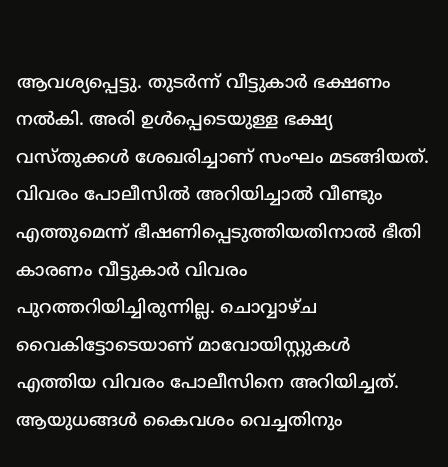ആവശ്യപ്പെട്ടു. തുടര്‍ന്ന് വീട്ടുകാര്‍ ഭക്ഷണം നല്‍കി. അരി ഉള്‍പ്പെടെയുള്ള ഭക്ഷ്യ വസ്തുക്കള്‍ ശേഖരിച്ചാണ് സംഘം മടങ്ങിയത്. വിവരം പോലീസില്‍ അറിയിച്ചാല്‍ വീണ്ടും എത്തുമെന്ന് ഭീഷണിപ്പെടുത്തിയതിനാല്‍ ഭീതി കാരണം വീട്ടുകാര്‍ വിവരം പുറത്തറിയിച്ചിരുന്നില്ല. ചൊവ്വാഴ്ച വൈകിട്ടോടെയാണ് മാവോയിസ്റ്റുകള്‍ എത്തിയ വിവരം പോലീസിനെ അറിയിച്ചത്. ആയുധങ്ങള്‍ കൈവശം വെച്ചതിനും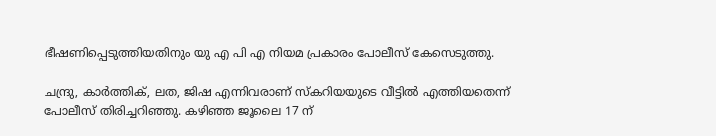ഭീഷണിപ്പെടുത്തിയതിനും യു എ പി എ നിയമ പ്രകാരം പോലീസ് കേസെടുത്തു.

ചന്ദ്രു, കാര്‍ത്തിക്, ലത, ജിഷ എന്നിവരാണ് സ്‌കറിയയുടെ വീട്ടില്‍ എത്തിയതെന്ന് പോലീസ് തിരിച്ചറിഞ്ഞു. കഴിഞ്ഞ ജൂലൈ 17 ന്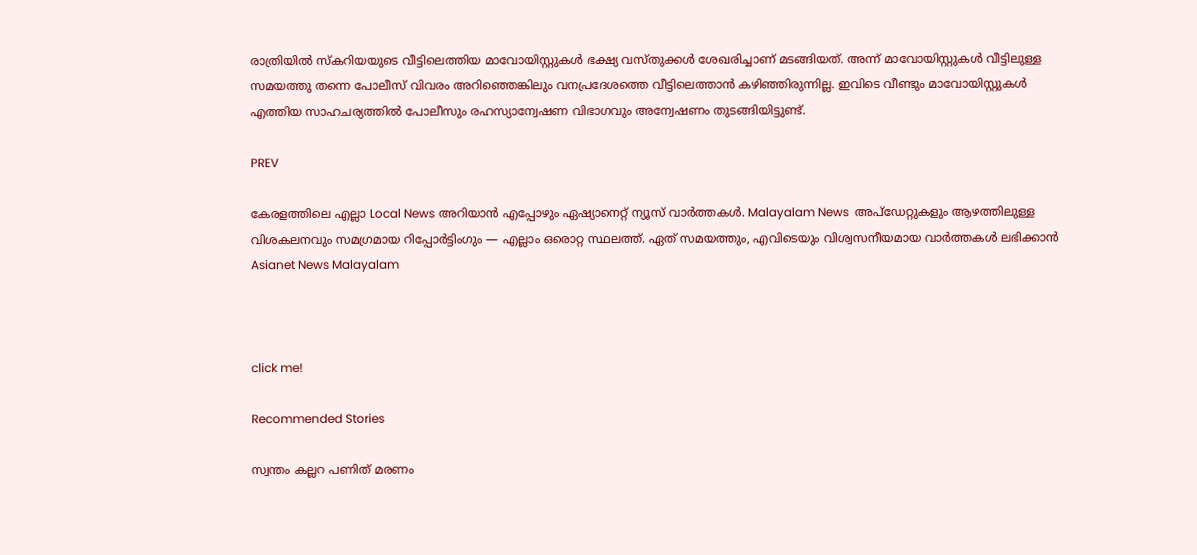രാത്രിയില്‍ സ്‌കറിയയുടെ വീട്ടിലെത്തിയ മാവോയിസ്റ്റുകള്‍ ഭക്ഷ്യ വസ്തുക്കള്‍ ശേഖരിച്ചാണ് മടങ്ങിയത്. അന്ന് മാവോയിസ്റ്റുകള്‍ വീട്ടിലുള്ള സമയത്തു തന്നെ പോലീസ് വിവരം അറിഞ്ഞെങ്കിലും വനപ്രദേശത്തെ വീട്ടിലെത്താന്‍ കഴിഞ്ഞിരുന്നില്ല. ഇവിടെ വീണ്ടും മാവോയിസ്റ്റുകള്‍ എത്തിയ സാഹചര്യത്തില്‍ പോലീസും രഹസ്യാന്വേഷണ വിഭാഗവും അന്വേഷണം തുടങ്ങിയിട്ടുണ്ട്.

PREV

കേരളത്തിലെ എല്ലാ Local News അറിയാൻ എപ്പോഴും ഏഷ്യാനെറ്റ് ന്യൂസ് വാർത്തകൾ. Malayalam News  അപ്‌ഡേറ്റുകളും ആഴത്തിലുള്ള വിശകലനവും സമഗ്രമായ റിപ്പോർട്ടിംഗും — എല്ലാം ഒരൊറ്റ സ്ഥലത്ത്. ഏത് സമയത്തും, എവിടെയും വിശ്വസനീയമായ വാർത്തകൾ ലഭിക്കാൻ Asianet News Malayalam



click me!

Recommended Stories

സ്വന്തം കല്ലറ പണിത് മരണം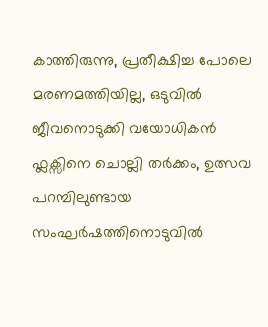കാത്തിരുന്നു, പ്രതീക്ഷിച്ച പോലെ മരണമത്തിയില്ല, ഒടുവിൽ ജീവനൊടുക്കി വയോധികൻ
ഫ്ലക്സിനെ ചൊല്ലി തർക്കം, ഉത്സവ പറമ്പിലുണ്ടായ സംഘര്‍ഷത്തിനൊടുവില്‍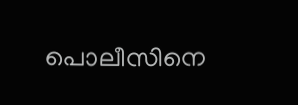പൊലീസിനെ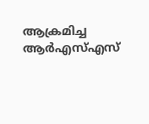ആക്രമിച്ച ആർഎസ്എസ്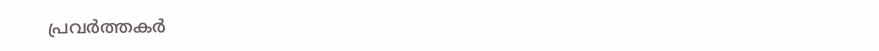പ്രവർത്തകർ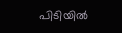പിടിയില്‍